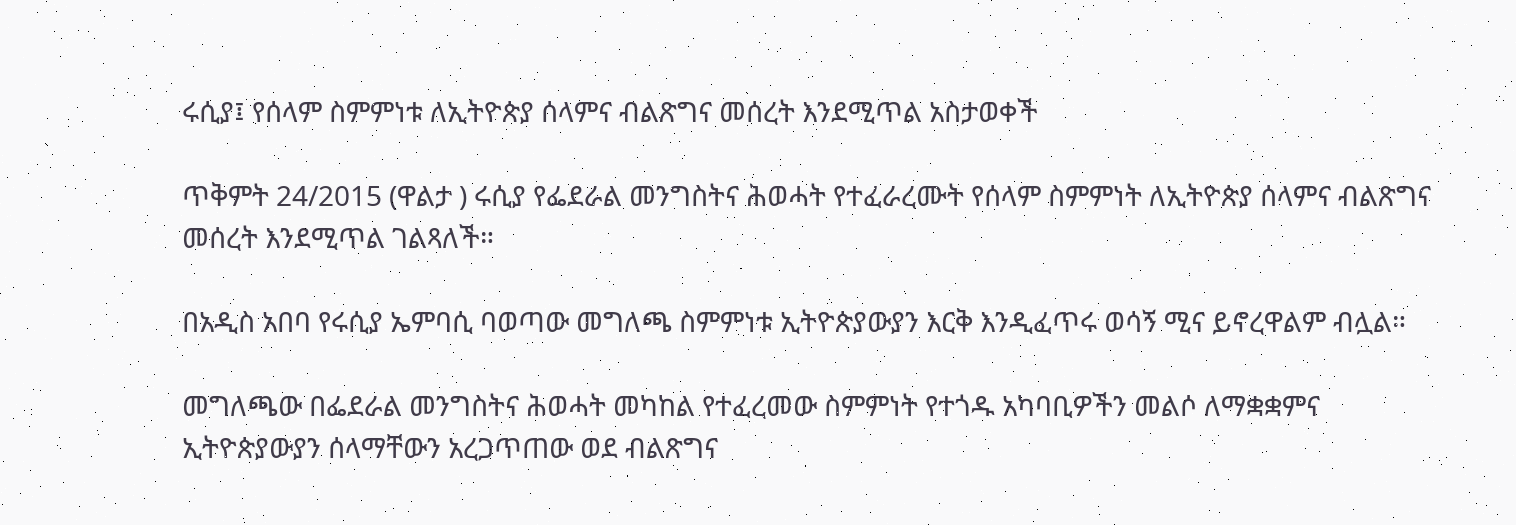ሩሲያ፤ የሰላም ስምምነቱ ለኢትዮጵያ ሰላምና ብልጽግና መሰረት እንደሚጥል አስታወቀች

ጥቅምት 24/2015 (ዋልታ ) ሩሲያ የፌደራል መንግስትና ሕወሓት የተፈራረሙት የሰላም ስምምነት ለኢትዮጵያ ሰላምና ብልጽግና መሰረት እንደሚጥል ገልጻለች።

በአዲስ አበባ የሩሲያ ኤምባሲ ባወጣው መግለጫ ስምምነቱ ኢትዮጵያውያን እርቅ እንዲፈጥሩ ወሳኝ ሚና ይኖረዋልም ብሏል።

መግለጫው በፌደራል መንግስትና ሕወሓት መካከል የተፈረመው ስምምነት የተጎዱ አካባቢዎችን መልሶ ለማቋቋምና ኢትዮጵያውያን ሰላማቸውን አረጋጥጠው ወደ ብልጽግና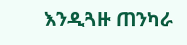እንዲጓዙ ጠንካራ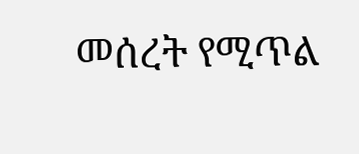መሰረት የሚጥል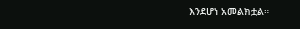እንደሆነ አመልክቷል።